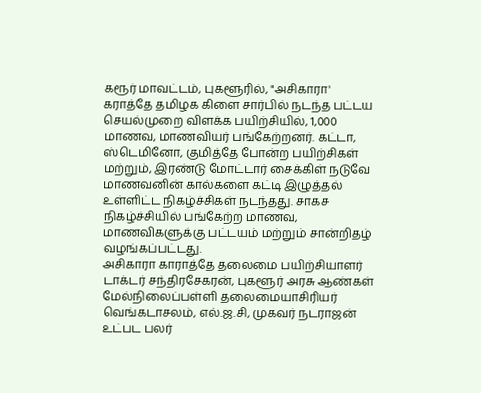கரூர் மாவட்டம், புகளூரில், "அசிகாரா' கராத்தே தமிழக கிளை சார்பில் நடந்த பட்டய செயல்முறை விளக்க பயிற்சியில், 1,000 மாணவ, மாணவியர் பங்கேற்றனர். கட்டா, ஸ்டெமினோ, குமித்தே போன்ற பயிற்சிகள் மற்றும், இரண்டு மோட்டார் சைக்கிள் நடுவே மாணவனின் கால்களை கட்டி இழுத்தல் உள்ளிட்ட நிகழ்ச்சிகள் நடந்தது. சாகச நிகழ்ச்சியில் பங்கேற்ற மாணவ, மாணவிகளுக்கு பட்டயம் மற்றும் சான்றிதழ் வழங்கப்பட்டது.
அசிகாரா காராத்தே தலைமை பயிற்சியாளர் டாக்டர் சந்திரசேகரன், புகளூர் அரசு ஆண்கள் மேல்நிலைப்பள்ளி தலைமையாசிரியர் வெங்கடாசலம், எல்.ஜ.சி, முகவர் நடராஜன் உட்பட பலர்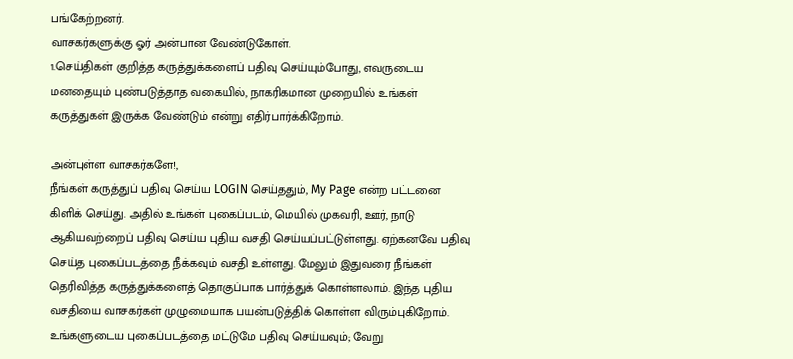பங்கேற்றனர்.
வாசகர்களுக்கு ஓர் அன்பான வேண்டுகோள்.
1.செய்திகள் குறித்த கருத்துக்களைப் பதிவு செய்யும்போது, எவருடைய மனதையும் புண்படுத்தாத வகையில், நாகரிகமான முறையில் உங்கள் கருத்துகள் இருக்க வேண்டும் என்று எதிர்பார்க்கிறோம்.

அன்புள்ள வாசகர்களே!,
நீங்கள் கருத்துப் பதிவு செய்ய LOGIN செய்ததும், My Page என்ற பட்டனை கிளிக் செய்து. அதில் உங்கள் புகைப்படம், மெயில் முகவரி, ஊர், நாடு ஆகியவற்றைப் பதிவு செய்ய புதிய வசதி செய்யப்பட்டுள்ளது. ஏற்கனவே பதிவு செய்த புகைப்படத்தை நீக்கவும் வசதி உள்ளது. மேலும் இதுவரை நீங்கள் தெரிவித்த கருத்துக்களைத் தொகுப்பாக பார்த்துக் கொள்ளலாம். இந்த புதிய வசதியை வாசகர்கள் முழுமையாக பயன்படுத்திக் கொள்ள விரும்புகிறோம். உங்களுடைய புகைப்படத்தை மட்டுமே பதிவு செய்யவும்; வேறு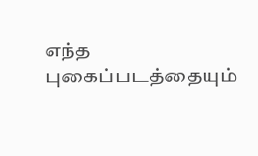எந்த புகைப்படத்தையும்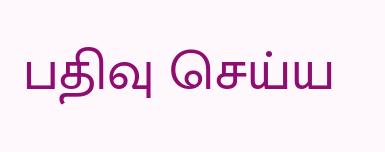பதிவு செய்ய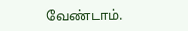வேண்டாம்.